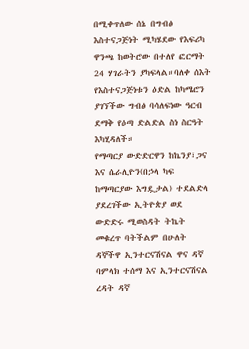በሚቀጥለው ሰኔ በግብፅ እስተናጋጅነት ሚካሄደው የእፍሪካ ዋንጫ ከወትሮው በተለየ ፎርማት 24 ሃገራትን ያካፍላል።ባለቀ ሰእት የእስተናጋጅነቱን ዕድል ከካሜሮን ያገኘችው ግብፅ ባሳለፍነው ዓርብ ደማቅ የዕጣ ድልድል ስነ ስርዓት እካሂዳለች።
የማጣርያ ውድድርዋን ከኬንያ፣ጋና እና ሴራሊዮን(በኃላ ካፍ ከማጣርያው እግዷታል) ተደልድላ ያደረገችው ኢትዮጵያ ወደ ውድድሩ ሚወስዳት ትኬት መቁረጥ ባትችልም በሁለት ዳኞችዋ ኢንተርናሽናል ዋና ዳኛ ባምላክ ተሰማ እና ኢንተርናሽናል ረዳት ዳኛ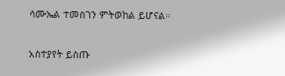ሳሙኤል ተመስገን ምትወከል ይሆናል።

አስተያየት ይስጡ